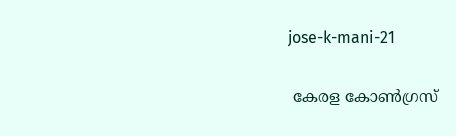jose-k-mani-21

 കേരള കോൺഗ്രസ്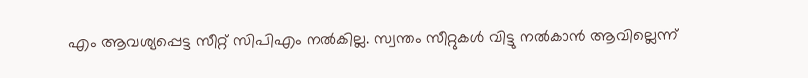എം ആവശ്യപ്പെട്ട സീറ്റ് സിപിഎം നൽകില്ല. സ്വന്തം സീറ്റുകൾ വിട്ടു നൽകാൻ ആവില്ലെന്ന്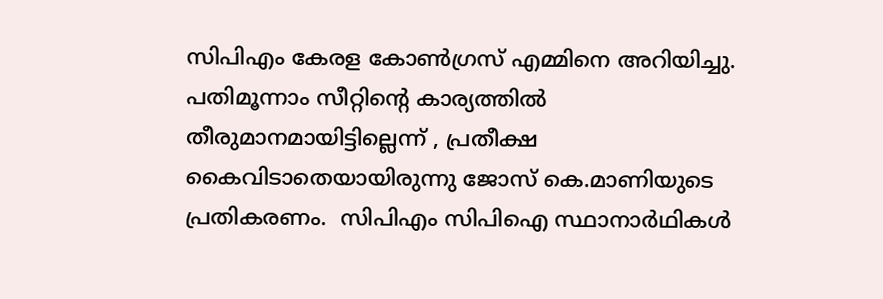സിപിഎം കേരള കോൺഗ്രസ് എമ്മിനെ അറിയിച്ചു. പതിമൂന്നാം സീറ്റിന്‍റെ കാര്യത്തിൽ തീരുമാനമായിട്ടില്ലെന്ന് , പ്രതീക്ഷ കൈവിടാതെയായിരുന്നു ജോസ് കെ.മാണിയുടെ പ്രതികരണം.  സിപിഎം സിപിഐ സ്ഥാനാർഥികൾ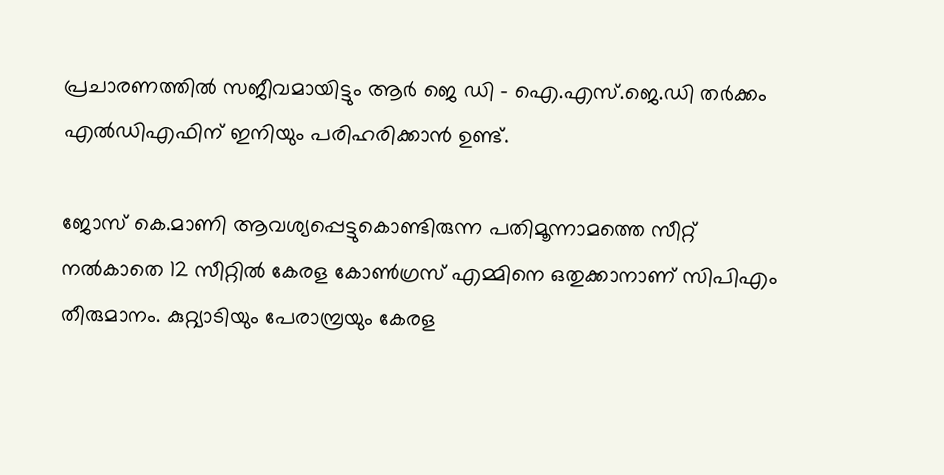പ്രചാരണത്തിൽ സജീവമായിട്ടും ആർ ജെ ഡി - ഐ.എസ്.ജെ.ഡി തർക്കം എൽഡിഎഫിന് ഇനിയും പരിഹരിക്കാൻ ഉണ്ട്.

ജോസ് കെ.മാണി ആവശ്യപ്പെട്ടുകൊണ്ടിരുന്ന പതിമൂന്നാമത്തെ സീറ്റ് നൽകാതെ 12 സീറ്റിൽ കേരള കോൺഗ്രസ് എമ്മിനെ ഒതുക്കാനാണ് സിപിഎം തീരുമാനം. കുറ്റ്യാടിയും പേരാമ്പ്രയും കേരള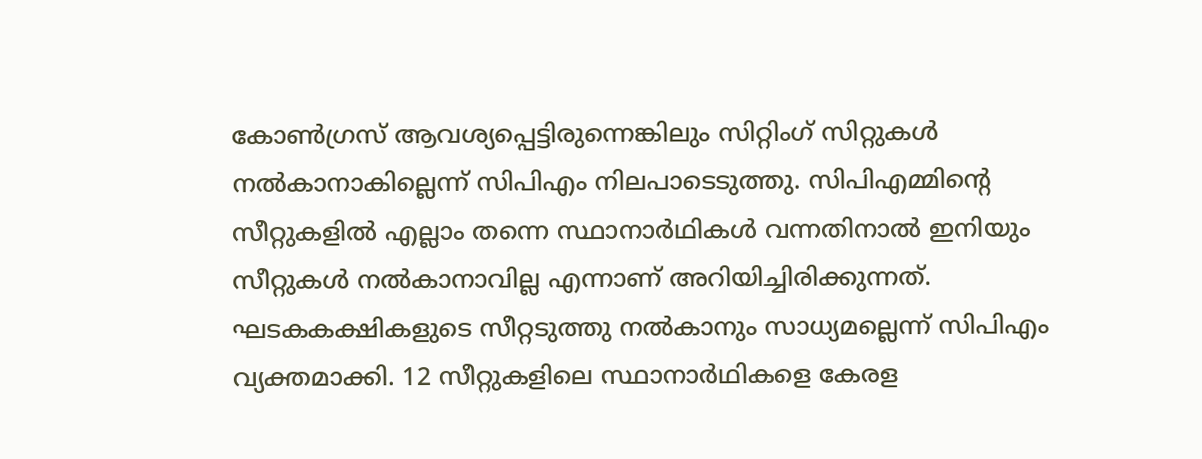കോൺഗ്രസ് ആവശ്യപ്പെട്ടിരുന്നെങ്കിലും സിറ്റിംഗ് സിറ്റുകൾ നൽകാനാകില്ലെന്ന് സിപിഎം നിലപാടെടുത്തു. സിപിഎമ്മിന്റെ സീറ്റുകളിൽ എല്ലാം തന്നെ സ്ഥാനാർഥികൾ വന്നതിനാൽ ഇനിയും സീറ്റുകൾ നൽകാനാവില്ല എന്നാണ് അറിയിച്ചിരിക്കുന്നത്. ഘടകകക്ഷികളുടെ സീറ്റടുത്തു നൽകാനും സാധ്യമല്ലെന്ന് സിപിഎം വ്യക്തമാക്കി. 12 സീറ്റുകളിലെ സ്ഥാനാർഥികളെ കേരള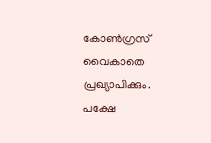കോൺഗ്രസ് വൈകാതെ പ്രഖ്യാപിക്കും. പക്ഷേ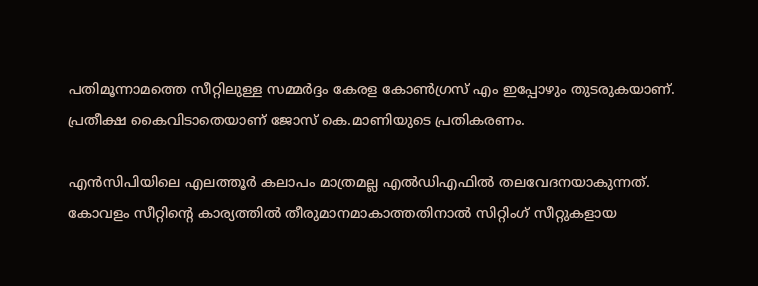പതിമൂന്നാമത്തെ സീറ്റിലുള്ള സമ്മർദ്ദം കേരള കോൺഗ്രസ് എം ഇപ്പോഴും തുടരുകയാണ്.  പ്രതീക്ഷ കൈവിടാതെയാണ് ജോസ് കെ.മാണിയുടെ പ്രതികരണം.

എൻസിപിയിലെ എലത്തൂർ കലാപം മാത്രമല്ല എൽഡിഎഫിൽ തലവേദനയാകുന്നത്. കോവളം സീറ്റിന്റെ കാര്യത്തിൽ തീരുമാനമാകാത്തതിനാൽ സിറ്റിംഗ് സീറ്റുകളായ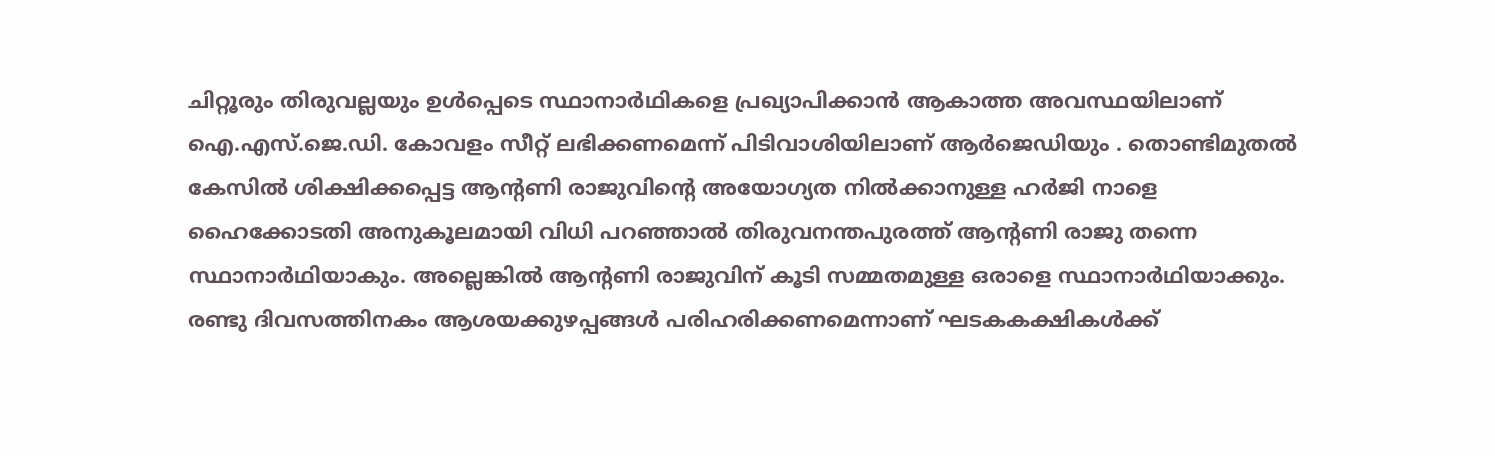ചിറ്റൂരും തിരുവല്ലയും ഉൾപ്പെടെ സ്ഥാനാർഥികളെ പ്രഖ്യാപിക്കാൻ ആകാത്ത അവസ്ഥയിലാണ് ഐ.എസ്.ജെ.ഡി. കോവളം സീറ്റ് ലഭിക്കണമെന്ന് പിടിവാശിയിലാണ് ആർജെഡിയും . തൊണ്ടിമുതൽ കേസിൽ ശിക്ഷിക്കപ്പെട്ട ആന്‍റണി രാജുവിന്‍റെ അയോഗ്യത നിൽക്കാനുള്ള ഹർജി നാളെ ഹൈക്കോടതി അനുകൂലമായി വിധി പറഞ്ഞാൽ തിരുവനന്തപുരത്ത് ആന്‍റണി രാജു തന്നെ സ്ഥാനാർഥിയാകും. അല്ലെങ്കിൽ ആന്‍റണി രാജുവിന് കൂടി സമ്മതമുള്ള ഒരാളെ സ്ഥാനാർഥിയാക്കും. രണ്ടു ദിവസത്തിനകം ആശയക്കുഴപ്പങ്ങൾ പരിഹരിക്കണമെന്നാണ് ഘടകകക്ഷികൾക്ക്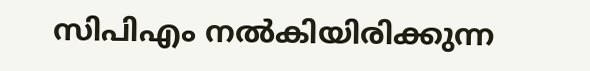സിപിഎം നൽകിയിരിക്കുന്ന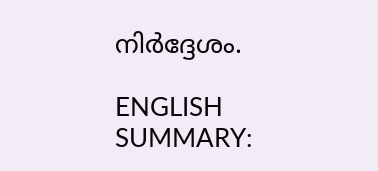നിർദ്ദേശം.

ENGLISH SUMMARY: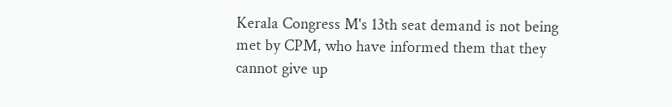Kerala Congress M's 13th seat demand is not being met by CPM, who have informed them that they cannot give up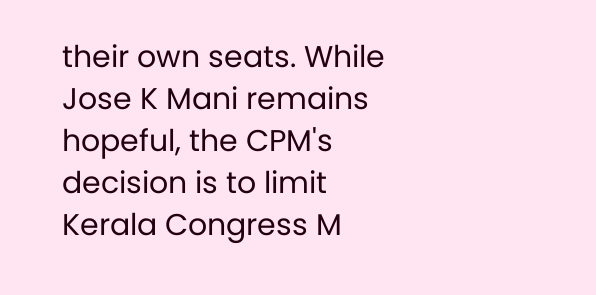their own seats. While Jose K Mani remains hopeful, the CPM's decision is to limit Kerala Congress M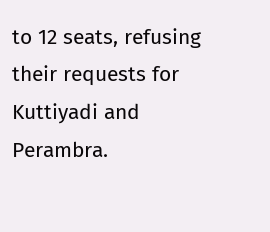to 12 seats, refusing their requests for Kuttiyadi and Perambra.